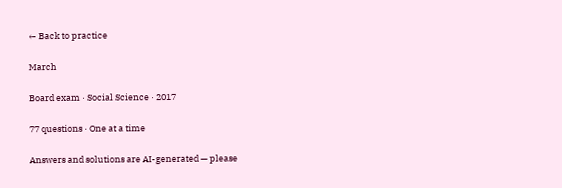← Back to practice

March

Board exam · Social Science · 2017

77 questions · One at a time

Answers and solutions are AI-generated — please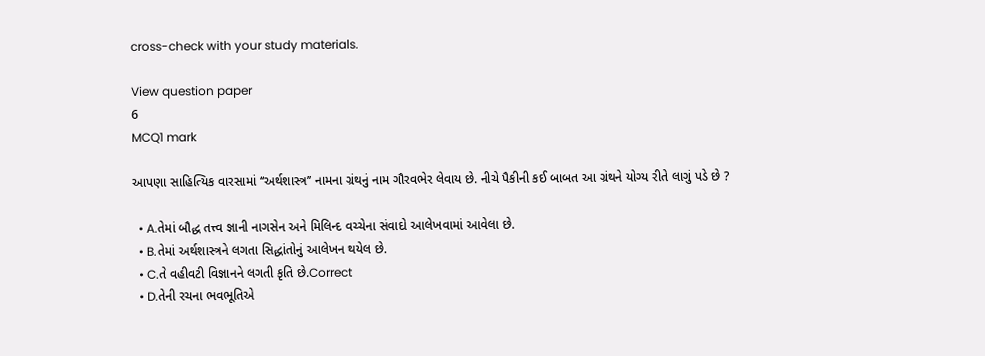cross-check with your study materials.

View question paper
6
MCQ1 mark

આપણા સાહિત્યિક વારસામાં ‘‘અર્થશાસ્ત્ર’’ નામના ગ્રંથનું નામ ગૌરવભેર લેવાય છે. નીચે પૈકીની કઈ બાબત આ ગ્રંથને યોગ્ય રીતે લાગું પડે છે ?

  • A.તેમાં બૌદ્ધ તત્ત્વ જ્ઞાની નાગસેન અને મિલિન્દ વચ્ચેના સંવાદો આલેખવામાં આવેલા છે.
  • B.તેમાં અર્થશાસ્ત્રને લગતા સિદ્ધાંતોનું આલેખન થયેલ છે.
  • C.તે વહીવટી વિજ્ઞાનને લગતી કૃતિ છે.Correct
  • D.તેની રચના ભવભૂતિએ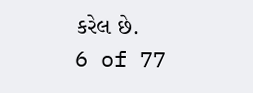કરેલ છે.
6 of 77